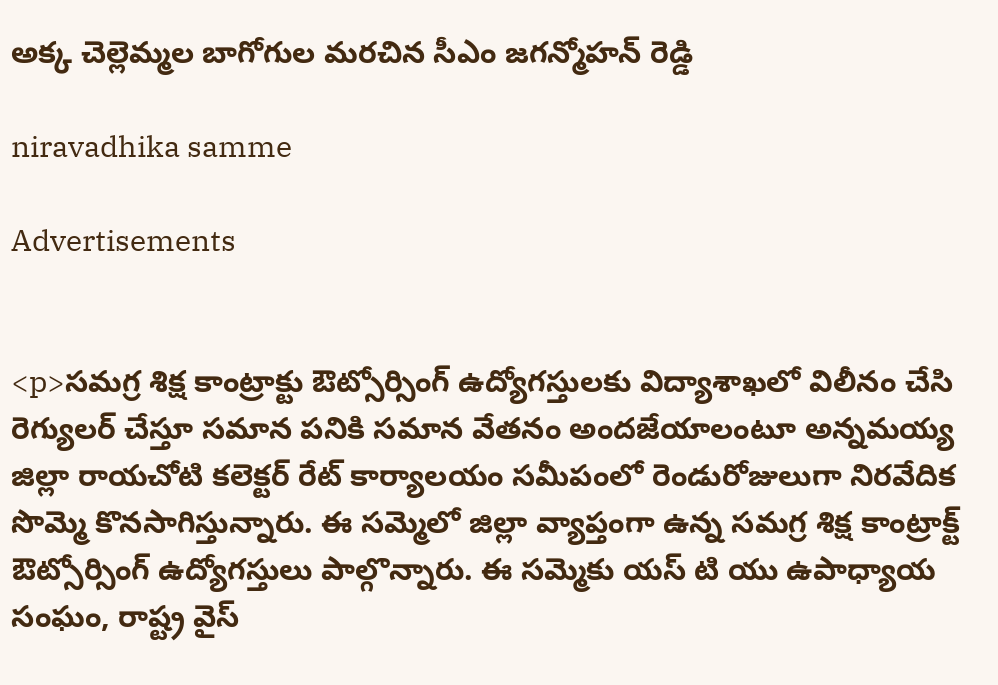అక్క చెల్లెమ్మల బాగోగుల మరచిన సీఎం జగన్మోహన్ రెడ్డి

niravadhika samme

Advertisements


<p>సమగ్ర శిక్ష కాంట్రాక్టు ఔట్సోర్సింగ్ ఉద్యోగస్తులకు విద్యాశాఖలో విలీనం చేసి రెగ్యులర్ చేస్తూ సమాన పనికి సమాన వేతనం అందజేయాలంటూ అన్నమయ్య జిల్లా రాయచోటి కలెక్టర్ రేట్ కార్యాలయం సమీపంలో రెండురోజులుగా నిరవేదిక సొమ్మె కొనసాగిస్తున్నారు. ఈ సమ్మెలో జిల్లా వ్యాప్తంగా ఉన్న సమగ్ర శిక్ష కాంట్రాక్ట్ ఔట్సోర్సింగ్ ఉద్యోగస్తులు పాల్గొన్నారు. ఈ సమ్మెకు యస్ టి యు ఉపాధ్యాయ సంఘం, రాష్ట్ర వైస్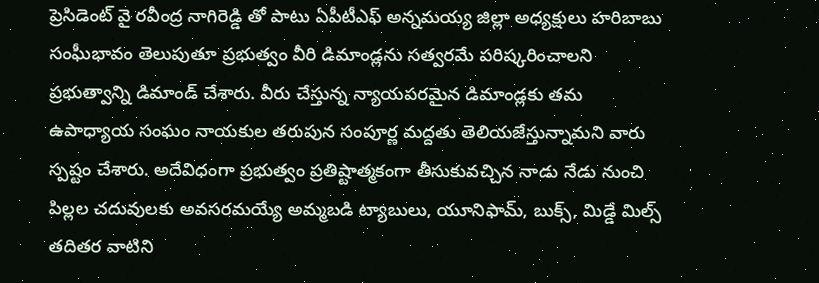ప్రెసిడెంట్ వై రవీంద్ర నాగిరెడ్డి తో పాటు ఏపీటీఎఫ్ అన్నమయ్య జిల్లా అధ్యక్షులు హరిబాబు సంఘీభావం తెలుపుతూ ప్రభుత్వం వీరి డిమాండ్లను సత్వరమే పరిష్కరించాలని ప్రభుత్వాన్ని డిమాండ్ చేశారు. వీరు చేస్తున్న న్యాయపరమైన డిమాండ్లకు తమ ఉపాధ్యాయ సంఘం నాయకుల తరుపున సంపూర్ణ మద్దతు తెలియజేస్తున్నామని వారు స్పష్టం చేశారు. అదేవిధంగా ప్రభుత్వం ప్రతిష్టాత్మకంగా తీసుకువచ్చిన నాడు నేడు నుంచి పిల్లల చదువులకు అవసరమయ్యే అమ్మబడి ట్యాబులు, యూనిఫామ్, బుక్స్, మిడ్డే మిల్స్ తదితర వాటిని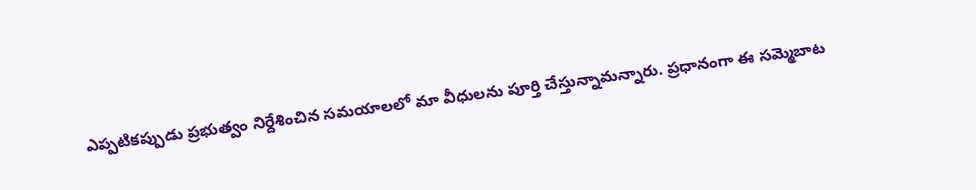ఎప్పటికప్పుడు ప్రభుత్వం నిర్దేశించిన సమయాలలో మా వీధులను పూర్తి చేస్తున్నామన్నారు. ప్రధానంగా ఈ సమ్మెబాట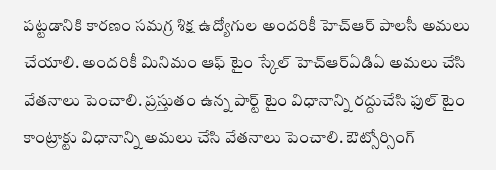పట్టడానికి కారణం సమగ్ర శిక్ష ఉద్యోగుల అందరికీ హెచ్ఆర్ పాలసీ అమలు చేయాలి. అందరికీ మినిమం ఆఫ్ టైం స్కేల్ హెచ్ఆర్ఏడిఏ అమలు చేసి వేతనాలు పెంచాలి. ప్రస్తుతం ఉన్న పార్ట్ టైం విధానాన్ని రద్దుచేసి ఫుల్ టైం కాంట్రాక్టు విధానాన్ని అమలు చేసి వేతనాలు పెంచాలి. ఔట్సోర్సింగ్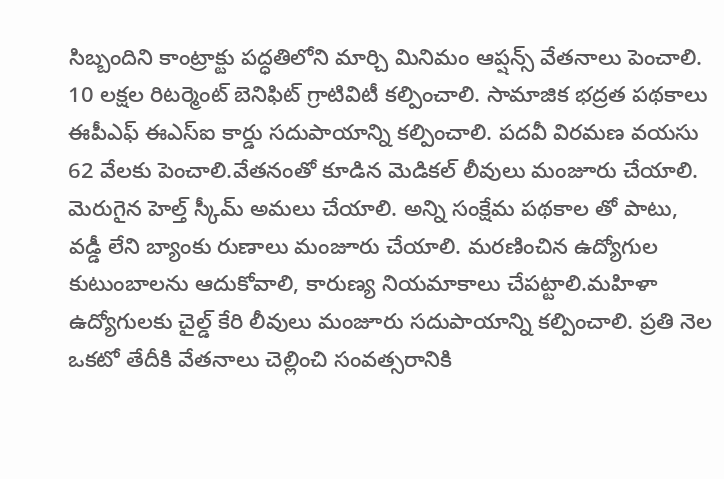సిబ్బందిని కాంట్రాక్టు పద్ధతిలోని మార్చి మినిమం ఆప్షన్స్ వేతనాలు పెంచాలి. 10 లక్షల రిటర్మెంట్ బెనిఫిట్ గ్రాటివిటీ కల్పించాలి. సామాజిక భద్రత పథకాలు ఈపీఎఫ్ ఈఎస్ఐ కార్డు సదుపాయాన్ని కల్పించాలి. పదవీ విరమణ వయసు 62 వేలకు పెంచాలి.వేతనంతో కూడిన మెడికల్ లీవులు మంజూరు చేయాలి. మెరుగైన హెల్త్ స్కీమ్ అమలు చేయాలి. అన్ని సంక్షేమ పథకాల తో పాటు, వడ్డీ లేని బ్యాంకు రుణాలు మంజూరు చేయాలి. మరణించిన ఉద్యోగుల కుటుంబాలను ఆదుకోవాలి, కారుణ్య నియమాకాలు చేపట్టాలి.మహిళా ఉద్యోగులకు చైల్డ్ కేరి లీవులు మంజూరు సదుపాయాన్ని కల్పించాలి. ప్రతి నెల ఒకటో తేదీకి వేతనాలు చెల్లించి సంవత్సరానికి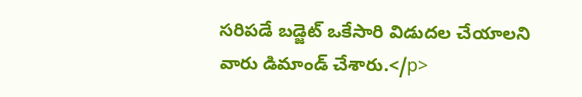సరిపడే బడ్జెట్ ఒకేసారి విడుదల చేయాలని వారు డిమాండ్ చేశారు.</p>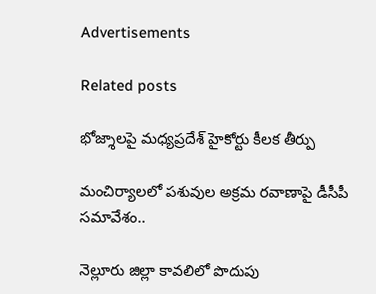Advertisements

Related posts

భోజ్శాలపై మధ్యప్రదేశ్ హైకోర్టు కీలక తీర్పు

మంచిర్యాలలో పశువుల అక్రమ రవాణాపై డీసీపీ సమావేశం..

నెల్లూరు జిల్లా కావలిలో పొదుపు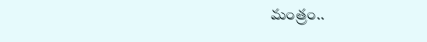మంత్రం..